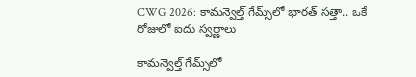CWG 2026: కామన్వెల్త్ గేమ్స్‌లో భారత్‌ సత్తా.. ఒకే రోజులో ఐదు స్వర్ణాలు

కామన్వెల్త్‌ గేమ్స్‌లో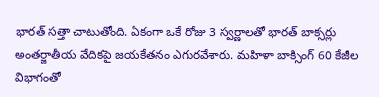భారత్‌ సత్తా చాటుతోంది. ఏకంగా ఒకే రోజు 3 స్వర్ణాలతో భారత్ బాక్సర్లు అంతర్జాతీయ వేదికపై జయకేతనం ఎగురవేశారు. మహిళా బాక్సింగ్ 60 కేజీల విభాగంతో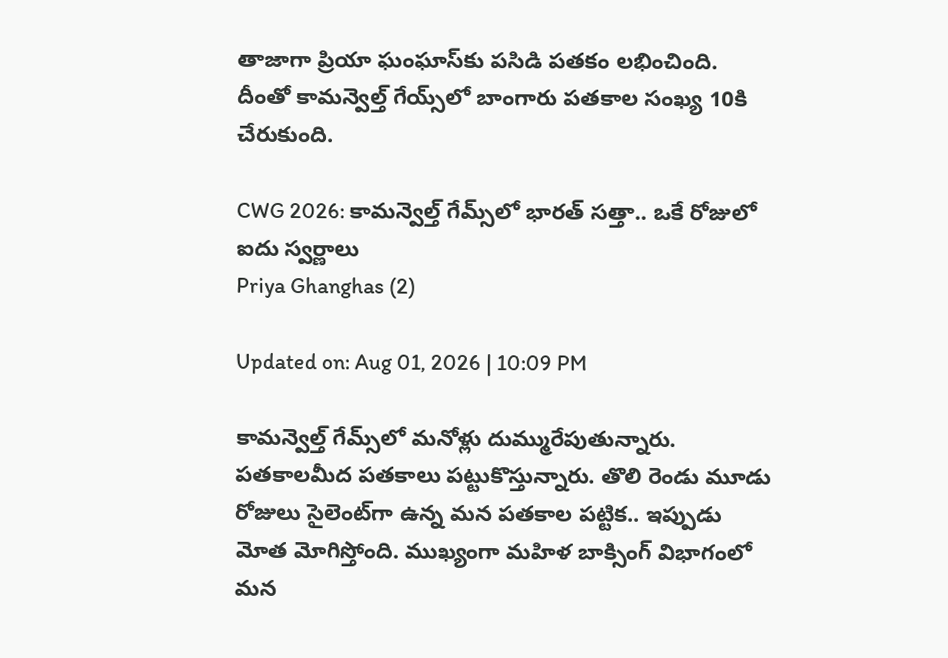తాజాగా ప్రియా ఘంఘాస్‌కు పసిడి పతకం లభించింది. దీంతో కామన్వెల్త్ గేయ్స్‌లో బాంగారు పతకాల సంఖ్య 10కి చేరుకుంది.

CWG 2026: కామన్వెల్త్ గేమ్స్‌లో భారత్‌ సత్తా.. ఒకే రోజులో ఐదు స్వర్ణాలు
Priya Ghanghas (2)

Updated on: Aug 01, 2026 | 10:09 PM

కామన్వెల్త్‌ గేమ్స్‌లో మనోళ్లు దుమ్మురేపుతున్నారు. పతకాలమీద పతకాలు పట్టుకొస్తున్నారు. తొలి రెండు మూడు రోజులు సైలెంట్‌గా ఉన్న మన పతకాల పట్టిక.. ఇప్పుడు మోత మోగిస్తోంది. ముఖ్యంగా మహిళ బాక్సింగ్‌ విభాగంలో మన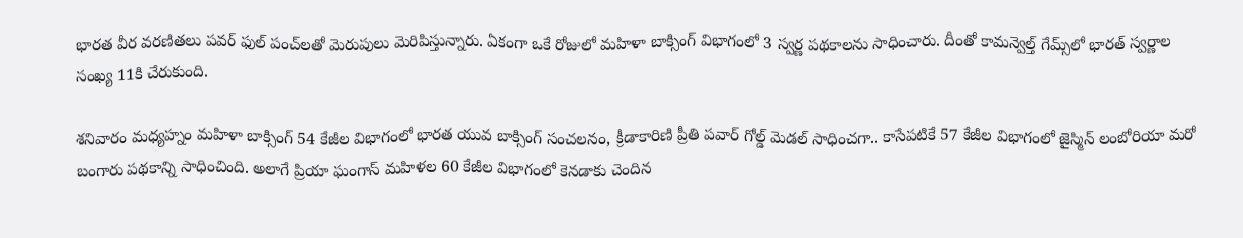భారత వీర వరణితలు పవర్ ఫుల్ పంచ్‌లతో మెరుపులు మెరిపిస్తున్నారు. ఏకంగా ఒకే రోజులో మహిళా బాక్సింగ్‌ విభాగంలో 3 స్వర్ణ పథకాలను సాధించారు. దీంతో కామన్వెల్త్‌ గేమ్స్‌లో భారత్‌ స్వర్ణాల సంఖ్య 11కి చేరుకుంది.

శనివారం మధ్యహ్నం మహిళా బాక్సింగ్ 54 కేజీల విభాగంలో భారత యువ బాక్సింగ్ సంచలనం, క్రీడాకారిణి ప్రీతి పవార్ గోల్డ్‌ మెడల్ సాధించగా.. కాసేపటికే 57 కేజీల విభాగంలో జైస్మిన్ లంబోరియా మరో బంగారు పథకాన్ని సాధించింది. అలాగే ప్రియా ఘంగాస్ మహిళల 60 కేజీల విభాగంలో కెనడాకు చెందిన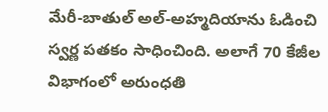మేరీ-బాతుల్ అల్-అహ్మదియాను ఓడించి స్వర్ణ పతకం సాధించింది. అలాగే 70 కేజీల విభాగంలో అరుంధతి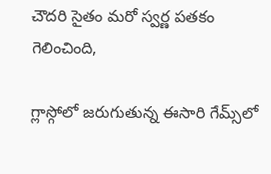చౌదరి సైతం మరో స్వర్ణ పతకం గెలించింది,

గ్లాస్గోలో జరుగుతున్న ఈసారి గేమ్స్‌లో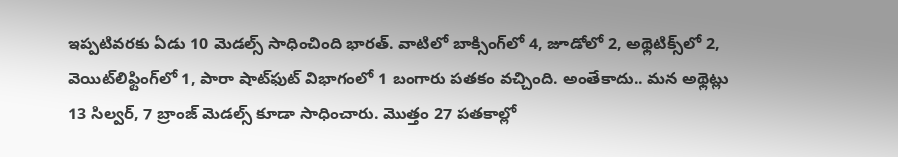ఇప్పటివరకు ఏడు 10 మెడల్స్‌ సాధించింది భారత్‌. వాటిలో బాక్సింగ్‌లో 4, జూడోలో 2, అథ్లెటిక్స్‌లో 2, వెయిట్‌లిఫ్టింగ్‌లో 1, పారా షాట్‌ఫుట్‌ విభాగంలో 1 బంగారు పతకం వచ్చింది. అంతేకాదు.. మన అథ్లెట్లు 13 సిల్వర్‌, 7 బ్రాంజ్‌ మెడల్స్‌ కూడా సాధించారు. మొత్తం 27 పతకాల్లో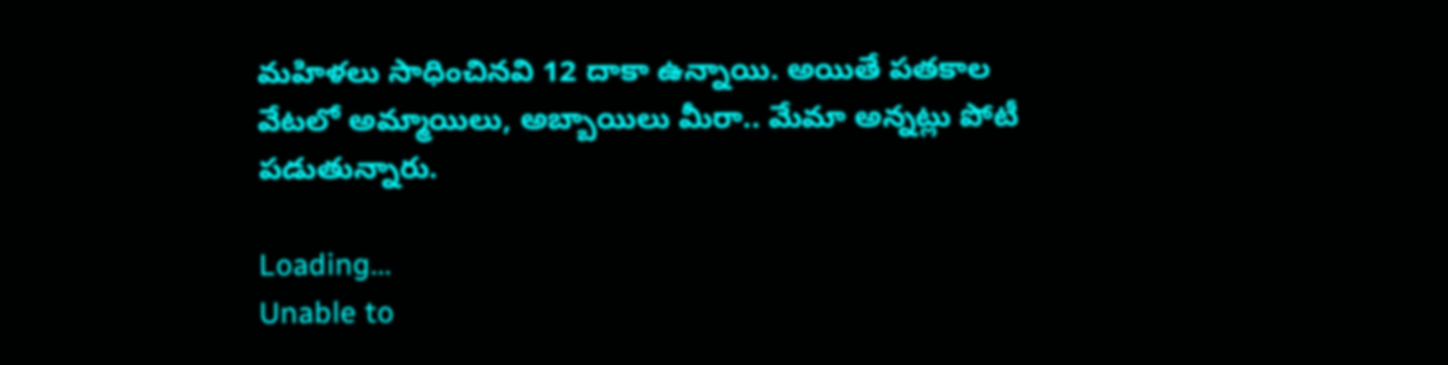మహిళలు సాధించినవి 12 దాకా ఉన్నాయి. అయితే పతకాల వేటలో అమ్మాయిలు, అబ్బాయిలు మీరా.. మేమా అన్నట్లు పోటీ పడుతున్నారు.

Loading...
Unable to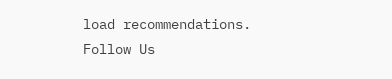load recommendations.
Follow Us